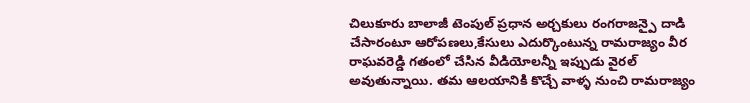చిలుకూరు బాలాజీ టెంపుల్ ప్రధాన అర్చకులు రంగరాజన్పై దాడి చేసారంటూ ఆరోపణలు,కేసులు ఎదుర్కొంటున్న రామరాజ్యం వీర రాఘవరెడ్డి గతంలో చేసిన వీడియోలన్నీ ఇప్పుడు వైరల్ అవుతున్నాయి. తమ ఆలయానికి కొచ్చే వాళ్ళ నుంచి రామరాజ్యం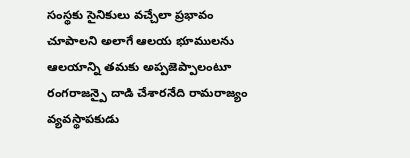సంస్థకు సైనికులు వచ్చేలా ప్రభావం చూపాలని అలాగే ఆలయ భూములను ఆలయాన్ని తమకు అప్పజెప్పాలంటూ రంగరాజన్పై దాడి చేశారనేది రామరాజ్యం వ్యవస్థాపకుడు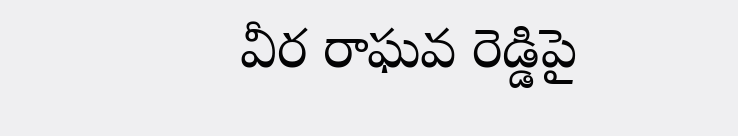వీర రాఘవ రెడ్డిపై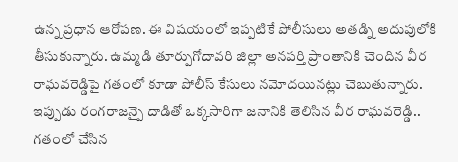ఉన్న ప్రధాన ఆరోపణ. ఈ విషయంలో ఇప్పటికే పోలీసులు అతడ్ని అదుపులోకి తీసుకున్నారు. ఉమ్మడి తూర్పుగోదావరి జిల్లా అనపర్తి ప్రాంతానికి చెందిన వీర రాఘవరెడ్డిపై గతంలో కూడా పోలీస్ కేసులు నమోదయినట్లు చెబుతున్నారు. ఇప్పుడు రంగరాజన్పై దాడితో ఒక్కసారిగా జనానికి తెలిసిన వీర రాఘవరెడ్డి.. గతంలో చేసిన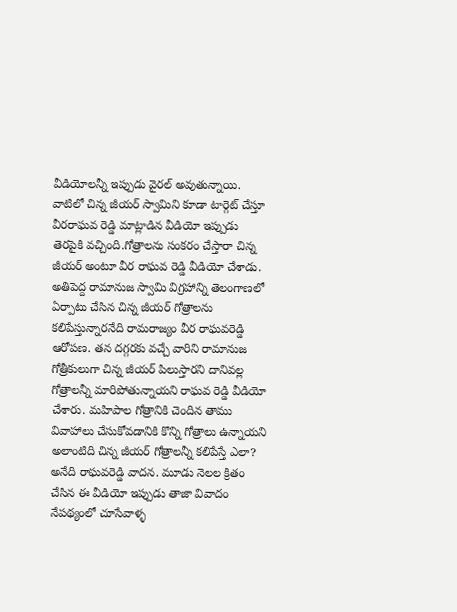వీడియోలన్నీ ఇప్పుడు వైరల్ అవుతున్నాయి. వాటిలో చిన్న జీయర్ స్వామిని కూడా టార్గెట్ చేస్తూ వీరరాఘవ రెడ్డి మాట్లాడిన వీడియో ఇప్పుడు తెరపైకి వచ్చింది.గోత్రాలను సంకరం చేస్తారా చిన్న జీయర్ అంటూ వీర రాఘవ రెడ్డి వీడియో చేశాడు. అతిపెద్ద రామానుజ స్వామి విగ్రహాన్ని తెలంగాణలో ఏర్పాటు చేసిన చిన్న జీయర్ గోత్రాలను కలిపేస్తున్నారనేది రామరాజ్యం వీర రాఘవరెడ్డి ఆరోపణ. తన దగ్గరకు వచ్చే వారిని రామానుజ గోత్రీకులుగా చిన్న జీయర్ పిలుస్తారని దానివల్ల గోత్రాలన్నీ మారిపోతున్నాయని రాఘవ రెడ్డి వీడియో చేశారు. మహిపాల గోత్రానికి చెందిన తాము వివాహాలు చేసుకోవడానికి కొన్ని గోత్రాలు ఉన్నాయని అలాంటిది చిన్న జీయర్ గోత్రాలన్నీ కలిపేస్తే ఎలా? అనేది రాఘవరెడ్డి వాదన. మూడు నెలల క్రితం చేసిన ఈ వీడియో ఇప్పుడు తాజా వివాదం నేపథ్యంలో చూసేవాళ్ళ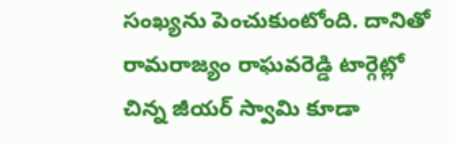సంఖ్యను పెంచుకుంటోంది. దానితో రామరాజ్యం రాఘవరెడ్డి టార్గెట్లో చిన్న జీయర్ స్వామి కూడా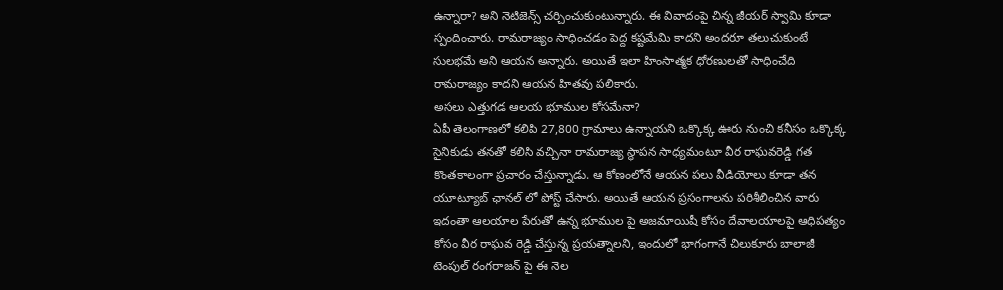ఉన్నారా? అని నెటిజెన్స్ చర్చించుకుంటున్నారు. ఈ వివాదంపై చిన్న జీయర్ స్వామి కూడా స్పందించారు. రామరాజ్యం సాధించడం పెద్ద కష్టమేమి కాదని అందరూ తలుచుకుంటే సులభమే అని ఆయన అన్నారు. అయితే ఇలా హింసాత్మక ధోరణులతో సాధించేది రామరాజ్యం కాదని ఆయన హితవు పలికారు.
అసలు ఎత్తుగడ ఆలయ భూముల కోసమేనా?
ఏపీ తెలంగాణలో కలిపి 27,800 గ్రామాలు ఉన్నాయని ఒక్కొక్క ఊరు నుంచి కనీసం ఒక్కొక్క సైనికుడు తనతో కలిసి వచ్చినా రామరాజ్య స్థాపన సాధ్యమంటూ వీర రాఘవరెడ్డి గత కొంతకాలంగా ప్రచారం చేస్తున్నాడు. ఆ కోణంలోనే ఆయన పలు వీడియోలు కూడా తన యూట్యూబ్ ఛానల్ లో పోస్ట్ చేసారు. అయితే ఆయన ప్రసంగాలను పరిశీలించిన వారు ఇదంతా ఆలయాల పేరుతో ఉన్న భూముల పై అజమాయిషీ కోసం దేవాలయాలపై ఆధిపత్యం కోసం వీర రాఘవ రెడ్డి చేస్తున్న ప్రయత్నాలని, ఇందులో భాగంగానే చిలుకూరు బాలాజీ టెంపుల్ రంగరాజన్ పై ఈ నెల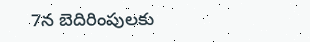7న బెదిరింపులకు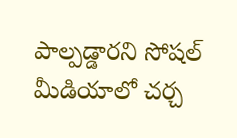పాల్పడ్డారని సోషల్ మీడియాలో చర్చ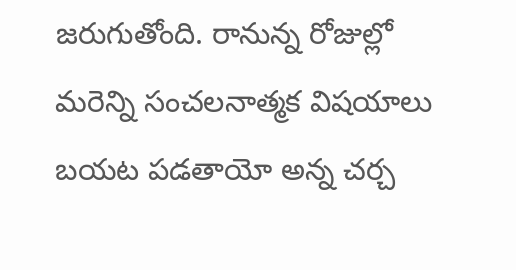జరుగుతోంది. రానున్న రోజుల్లో మరెన్ని సంచలనాత్మక విషయాలు బయట పడతాయో అన్న చర్చ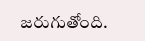జరుగుతోంది.